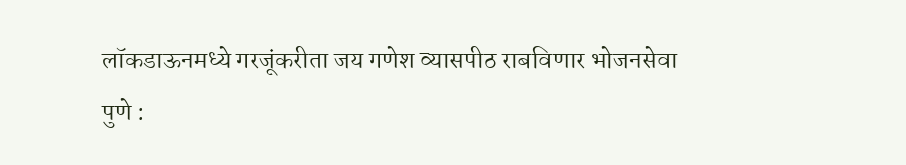लॉकडाऊनमध्ये गरजूंकरीता जय गणेश व्यासपीठ राबविणार भोजनसेवा
पुणे :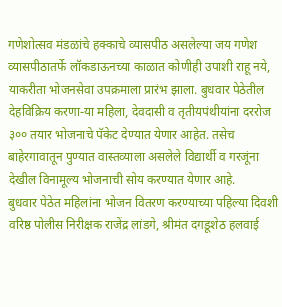गणेशोत्सव मंडळांचे हक्काचे व्यासपीठ असलेल्या जय गणेश व्यासपीठातर्फे लॉकडाऊनच्या काळात कोणीही उपाशी राहू नये, याकरीता भोजनसेवा उपक्रमाला प्रारंभ झाला. बुधवार पेठेतील देहविक्रिय करणा-या महिला, देवदासी व तृतीयपंथीयांना दररोज ३०० तयार भोजनाचे पॅकेट देण्यात येणार आहेत. तसेच बाहेरगावातून पुण्यात वास्तव्याला असलेले विद्यार्थी व गरजूंना देखील विनामूल्य भोजनाची सोय करण्यात येणार आहे.
बुधवार पेठेत महिलांना भोजन वितरण करण्याच्या पहिल्या दिवशी वरिष्ठ पोलीस निरीक्षक राजेंद्र लांडगे, श्रीमंत दगडूशेठ हलवाई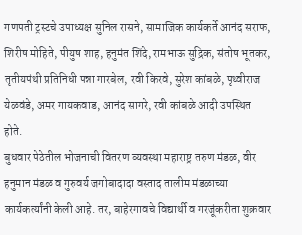गणपती ट्रस्टचे उपाध्यक्ष सुनिल रासने, सामाजिक कार्यकर्ते आनंद सराफ, शिरीष मोहिते, पीयुष शाह, हनुमंत शिंदे, रामभाऊ सुद्रिक, संतोष भूतकर, तृतीयपंथी प्रतिनिधी पन्ना गारबेल, रवी किरवे, सुरेश कांबळे, पृथ्वीराज येळवंडे, अमर गायकवाड, आनंद सागरे, रवी कांबळे आदी उपस्थित होते.
बुधवार पेठेतील भोजनाची वितरण व्यवस्था महाराष्ट्र तरुण मंडळ, वीर हनुमान मंडळ व गुरुवर्य जगोबादादा वस्ताद तालीम मंडळाच्या कार्यकर्त्यांनी केली आहे. तर, बाहेरगावचे विद्यार्थी व गरजूंकरीता शुक्रवार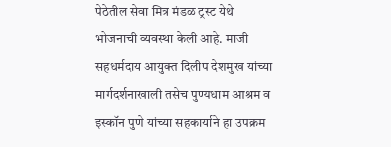पेठेतील सेवा मित्र मंडळ ट्रस्ट येथे भोजनाची व्यवस्था केली आहे. माजी सहधर्मदाय आयुक्त दिलीप देशमुख यांच्या मार्गदर्शनाखाली तसेच पुण्यधाम आश्रम व इस्कॉन पुणे यांच्या सहकार्याने हा उपक्रम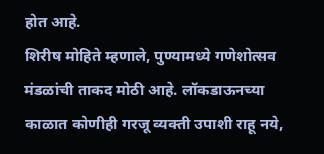होत आहे.
शिरीष मोहिते म्हणाले, पुण्यामध्ये गणेशोत्सव मंडळांची ताकद मोठी आहे. लॉकडाऊनच्या काळात कोणीही गरजू व्यक्ती उपाशी राहू नये,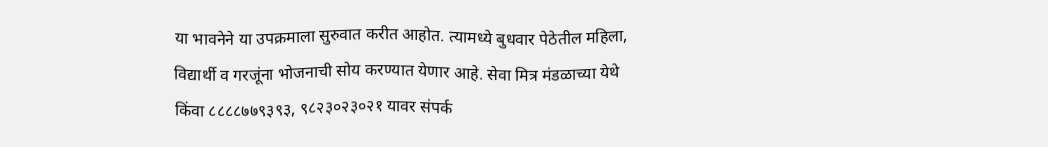या भावनेने या उपक्रमाला सुरुवात करीत आहोत. त्यामध्ये बुधवार पेठेतील महिला, विद्यार्थी व गरजूंना भोजनाची सोय करण्यात येणार आहे. सेवा मित्र मंडळाच्या येथे किंवा ८८८८७७९३९३, ९८२३०२३०२१ यावर संपर्क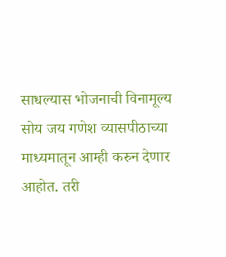साधल्यास भोजनाची विनामूल्य सोय जय गणेश व्यासपीठाच्या माध्यमातून आम्ही करुन देणार आहोत. तरी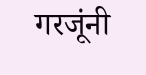गरजूंनी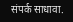संपर्क साधावा.